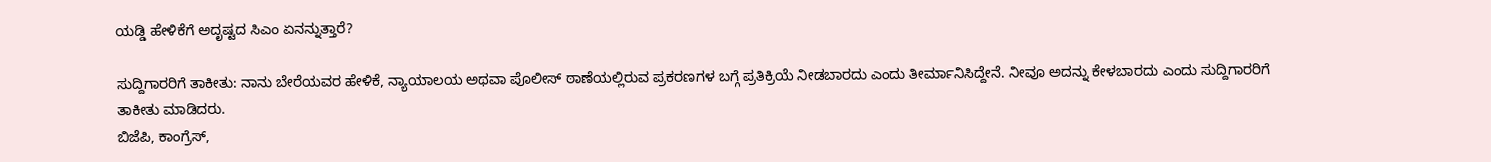ಯಡ್ಡಿ ಹೇಳಿಕೆಗೆ ಅದೃಷ್ಟದ ಸಿಎಂ ಏನನ್ನುತ್ತಾರೆ?

ಸುದ್ದಿಗಾರರಿಗೆ ತಾಕೀತು: ನಾನು ಬೇರೆಯವರ ಹೇಳಿಕೆ, ನ್ಯಾಯಾಲಯ ಅಥವಾ ಪೊಲೀಸ್ ಠಾಣೆಯಲ್ಲಿರುವ ಪ್ರಕರಣಗಳ ಬಗ್ಗೆ ಪ್ರತಿಕ್ರಿಯೆ ನೀಡಬಾರದು ಎಂದು ತೀರ್ಮಾನಿಸಿದ್ದೇನೆ. ನೀವೂ ಅದನ್ನು ಕೇಳಬಾರದು ಎಂದು ಸುದ್ದಿಗಾರರಿಗೆ ತಾಕೀತು ಮಾಡಿದರು.
ಬಿಜೆಪಿ, ಕಾಂಗ್ರೆಸ್,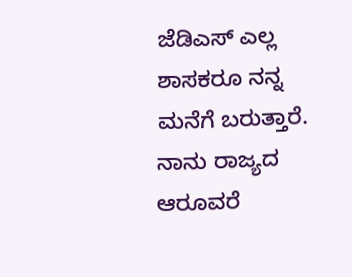ಜೆಡಿಎಸ್ ಎಲ್ಲ ಶಾಸಕರೂ ನನ್ನ ಮನೆಗೆ ಬರುತ್ತಾರೆ. ನಾನು ರಾಜ್ಯದ ಆರೂವರೆ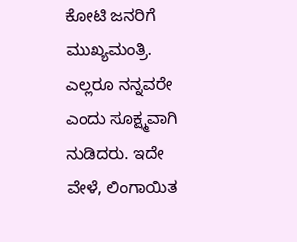ಕೋಟಿ ಜನರಿಗೆ ಮುಖ್ಯಮಂತ್ರಿ. ಎಲ್ಲರೂ ನನ್ನವರೇ ಎಂದು ಸೂಕ್ಷ್ಮವಾಗಿ ನುಡಿದರು. ಇದೇ ವೇಳೆ, ಲಿಂಗಾಯಿತ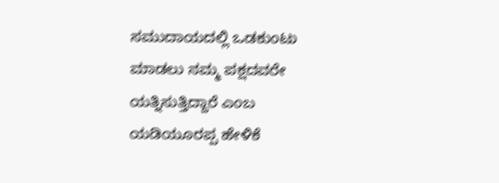ಸಮುದಾಯದಲ್ಲಿ ಒಡಕುಂಟು ಮಾಡಲು ನಮ್ಮ ಪಕ್ಷದವರೇ ಯತ್ನಿಸುತ್ತಿದ್ದಾರೆ ಎಂಬ ಯಡಿಯೂರಪ್ಪ ಹೇಳಿಕೆ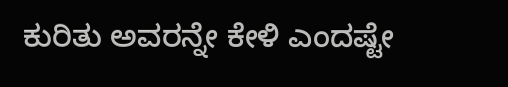ಕುರಿತು ಅವರನ್ನೇ ಕೇಳಿ ಎಂದಷ್ಟೇ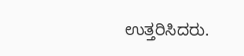ಉತ್ತರಿಸಿದರು.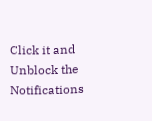Click it and Unblock the Notifications